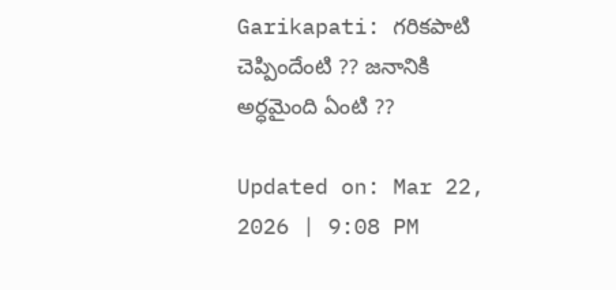Garikapati: గరికపాటి చెప్పిందేంటి ?? జనానికి అర్ధమైంది ఏంటి ??

Updated on: Mar 22, 2026 | 9:08 PM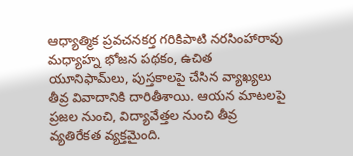ఆధ్యాత్మిక ప్రవచనకర్త గరికిపాటి నరసింహారావు మధ్యాహ్న భోజన పథకం, ఉచిత యూనిఫామ్‌లు, పుస్తకాలపై చేసిన వ్యాఖ్యలు తీవ్ర వివాదానికి దారితీశాయి. ఆయన మాటలపై ప్రజల నుంచి, విద్యావేత్తల నుంచి తీవ్ర వ్యతిరేకత వ్యక్తమైంది.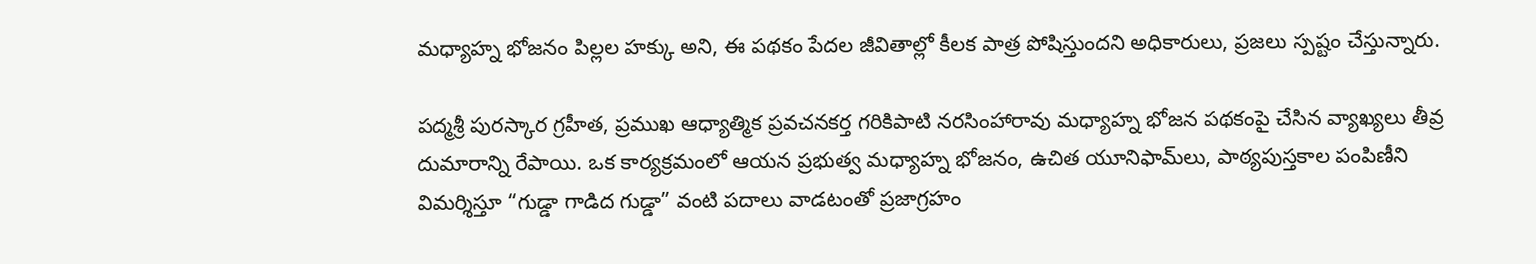మధ్యాహ్న భోజనం పిల్లల హక్కు అని, ఈ పథకం పేదల జీవితాల్లో కీలక పాత్ర పోషిస్తుందని అధికారులు, ప్రజలు స్పష్టం చేస్తున్నారు.

పద్మశ్రీ పురస్కార గ్రహీత, ప్రముఖ ఆధ్యాత్మిక ప్రవచనకర్త గరికిపాటి నరసింహారావు మధ్యాహ్న భోజన పథకంపై చేసిన వ్యాఖ్యలు తీవ్ర దుమారాన్ని రేపాయి. ఒక కార్యక్రమంలో ఆయన ప్రభుత్వ మధ్యాహ్న భోజనం, ఉచిత యూనిఫామ్‌లు, పాఠ్యపుస్తకాల పంపిణీని విమర్శిస్తూ “గుడ్డా గాడిద గుడ్డా” వంటి పదాలు వాడటంతో ప్రజాగ్రహం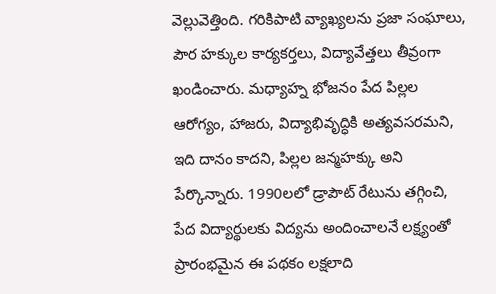వెల్లువెత్తింది. గరికిపాటి వ్యాఖ్యలను ప్రజా సంఘాలు, పౌర హక్కుల కార్యకర్తలు, విద్యావేత్తలు తీవ్రంగా ఖండించారు. మధ్యాహ్న భోజనం పేద పిల్లల ఆరోగ్యం, హాజరు, విద్యాభివృద్ధికి అత్యవసరమని, ఇది దానం కాదని, పిల్లల జన్మహక్కు అని పేర్కొన్నారు. 1990లలో డ్రాపౌట్ రేటును తగ్గించి, పేద విద్యార్థులకు విద్యను అందించాలనే లక్ష్యంతో ప్రారంభమైన ఈ పథకం లక్షలాది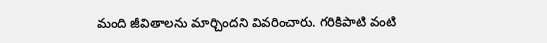మంది జీవితాలను మార్చిందని వివరించారు. గరికిపాటి వంటి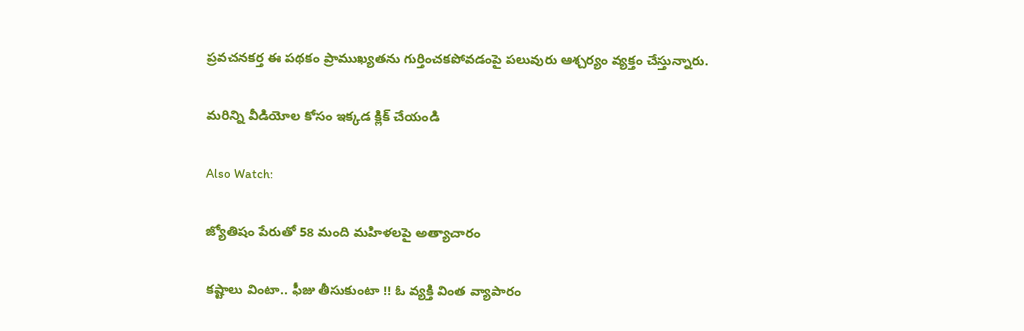ప్రవచనకర్త ఈ పథకం ప్రాముఖ్యతను గుర్తించకపోవడంపై పలువురు ఆశ్చర్యం వ్యక్తం చేస్తున్నారు.

మరిన్ని వీడియోల కోసం ఇక్కడ క్లిక్ చేయండి

Also Watch:

జ్యోతిషం పేరుతో 58 మంది మహిళలపై అత్యాచారం

కష్టాలు వింటా.. ఫీజు తీసుకుంటా !! ఓ వ్యక్తి వింత వ్యాపారం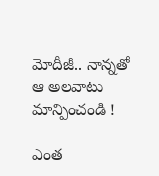మోదీజీ.. నాన్నతో ఆ అలవాటు మాన్పించండి !

ఎంత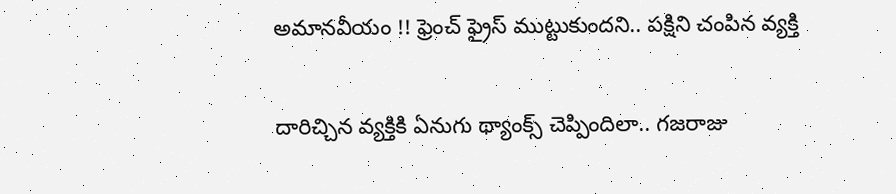అమానవీయం !! ఫ్రెంచ్ ఫ్రైస్ ముట్టుకుందని.. పక్షిని చంపిన వ్యక్తి

దారిచ్చిన వ్యక్తికి ఏనుగు థ్యాంక్స్‌ చెప్పిందిలా.. గజరాజు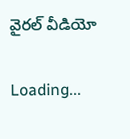వైరల్ వీడియో

Loading...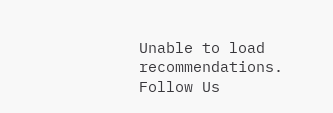Unable to load recommendations.
Follow Us